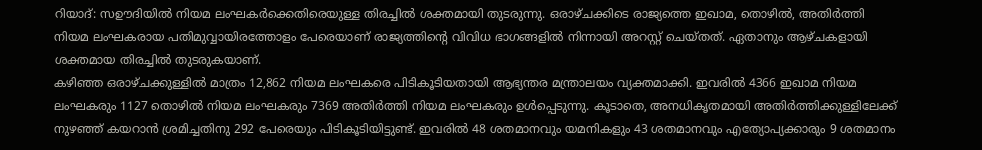റിയാദ്: സഊദിയിൽ നിയമ ലംഘകർക്കെതിരെയുള്ള തിരച്ചിൽ ശക്തമായി തുടരുന്നു. ഒരാഴ്ചക്കിടെ രാജ്യത്തെ ഇഖാമ, തൊഴിൽ, അതിർത്തി നിയമ ലംഘകരായ പതിമുവ്വായിരത്തോളം പേരെയാണ് രാജ്യത്തിന്റെ വിവിധ ഭാഗങ്ങളിൽ നിന്നായി അറസ്റ്റ് ചെയ്തത്. ഏതാനും ആഴ്ചകളായി ശക്തമായ തിരച്ചിൽ തുടരുകയാണ്.
കഴിഞ്ഞ ഒരാഴ്ചക്കുള്ളിൽ മാത്രം 12,862 നിയമ ലംഘകരെ പിടികൂടിയതായി ആഭ്യന്തര മന്ത്രാലയം വ്യക്തമാക്കി. ഇവരിൽ 4366 ഇഖാമ നിയമ ലംഘകരും 1127 തൊഴിൽ നിയമ ലംഘകരും 7369 അതിർത്തി നിയമ ലംഘകരും ഉൾപ്പെടുന്നു. കൂടാതെ, അനധികൃതമായി അതിർത്തിക്കുള്ളിലേക്ക് നുഴഞ്ഞ് കയറാൻ ശ്രമിച്ചതിനു 292 പേരെയും പിടികൂടിയിട്ടുണ്ട്. ഇവരിൽ 48 ശതമാനവും യമനികളും 43 ശതമാനവും എത്യോപ്യക്കാരും 9 ശതമാനം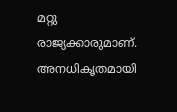മറ്റു രാജ്യക്കാരുമാണ്.
അനധികൃതമായി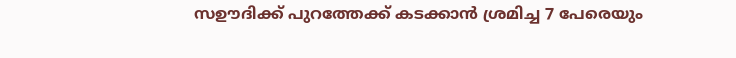സഊദിക്ക് പുറത്തേക്ക് കടക്കാൻ ശ്രമിച്ച 7 പേരെയും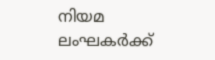നിയമ ലംഘകർക്ക്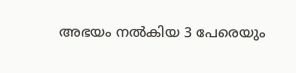അഭയം നൽകിയ 3 പേരെയും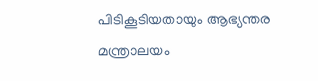പിടികൂടിയതായും ആഭ്യന്തര മന്ത്രാലയം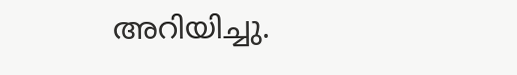അറിയിച്ചു.